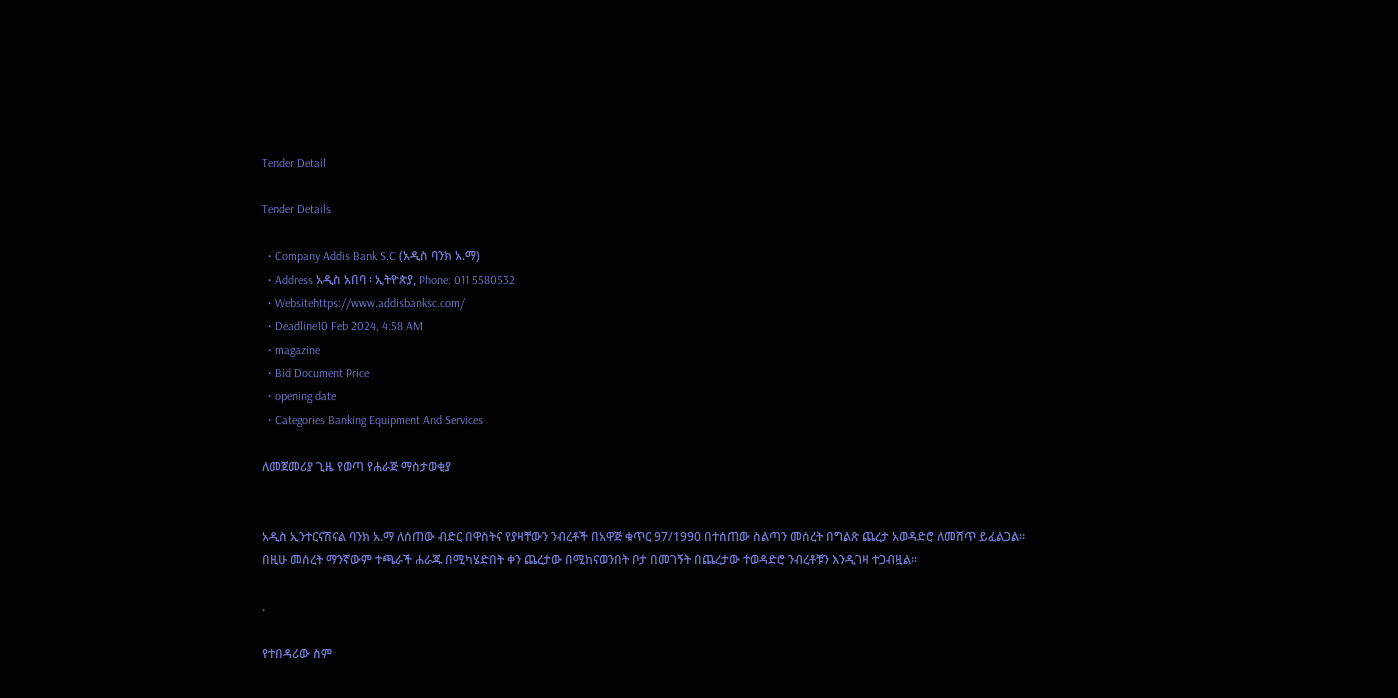Tender Detail

Tender Details

  • Company Addis Bank S.C (አዲስ ባንክ አ.ማ)
  • Address አዲስ አበባ ፡ ኢትዮጵያ, Phone: 011 5580532
  • Websitehttps://www.addisbanksc.com/
  • Deadline10 Feb 2024, 4:58 AM
  • magazine
  • Bid Document Price
  • opening date
  • Categories Banking Equipment And Services

ለመጀመሪያ ጊዜ የወጣ የሐራጅ ማስታወቂያ


አዲስ ኢንተርናሽናል ባንክ አ.ማ ለሰጠው ብድር በዋስትና የያዛቸውን ንብረቶች በአዋጅ ቁጥር 97/1990 በተሰጠው ስልጣን መሰረት በግልጽ ጨረታ አወዳድሮ ለመሸጥ ይፈልጋል። በዚሁ መሰረት ማንኛውም ተጫራች ሐራጁ በሚካሄድበት ቀን ጨረታው በሚከናወንበት ቦታ በመገኝት በጨረታው ተወዳድሮ ንብረቶቹን እንዲገዛ ተጋብዟል።

.

የተበዳሪው ስም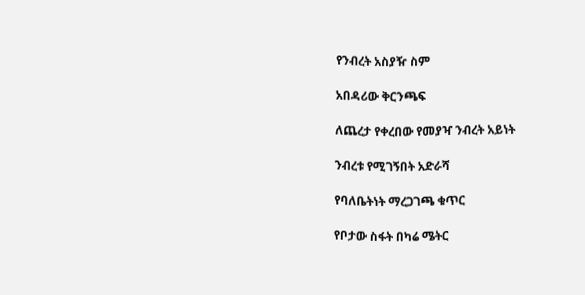የንብረት አስያዥ ስም

አበዳሪው ቅርንጫፍ

ለጨረታ የቀረበው የመያዣ ንብረት አይነት

ንብረቱ የሚገኝበት አድራሻ

የባለቤትነት ማረጋገጫ ቁጥር

የቦታው ስፋት በካሬ ሜትር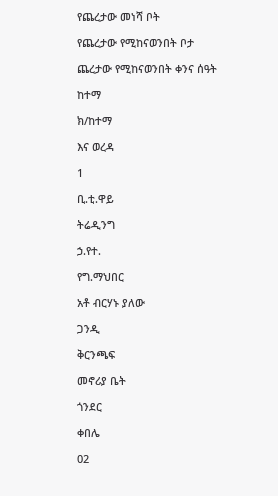የጨረታው መነሻ ቦት

የጨረታው የሚከናወንበት ቦታ

ጨረታው የሚከናወንበት ቀንና ሰዓት

ከተማ

ክ/ከተማ

እና ወረዳ

1

ቢ.ቲ.ዋይ

ትሬዲንግ

ኃ.የተ.

የግ.ማህበር

አቶ ብርሃኑ ያለው

ጋንዲ

ቅርንጫፍ

መኖሪያ ቤት

ጎንደር

ቀበሌ

02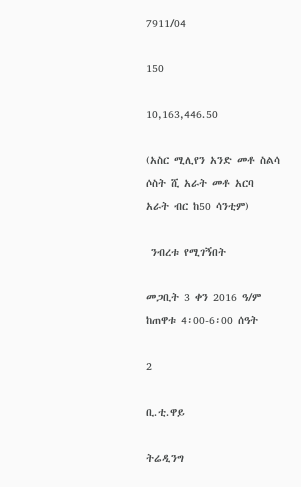7911/04

150

10,163,446.50

(አስር ሚሊየን አንድ መቶ ስልሳ ሶስት ሺ አራት መቶ አርባ አራት ብር ከ50 ሳንቲም)

 ንብረቱ የሚገኝበት

መጋቢት 3 ቀን 2016 ዓ/ም ከጠዋቱ 4፡00-6፡00 ሰዓት

2

ቢ.ቲ.ዋይ

ትሬዲንግ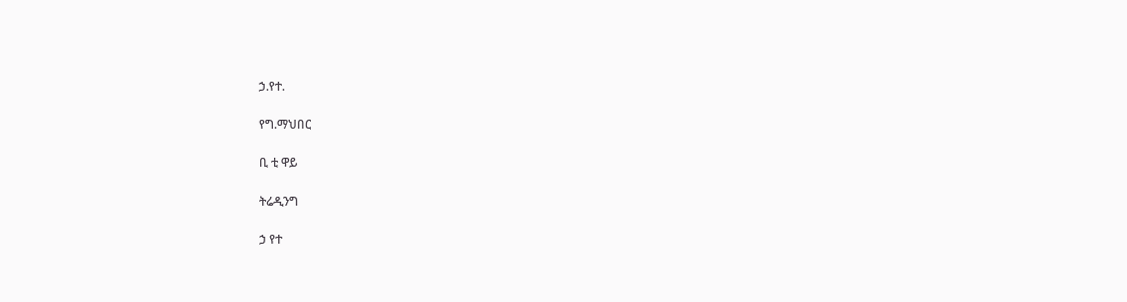ኃ.የተ.

የግ.ማህበር

ቢ ቲ ዋይ

ትሬዲንግ

ኃ የተ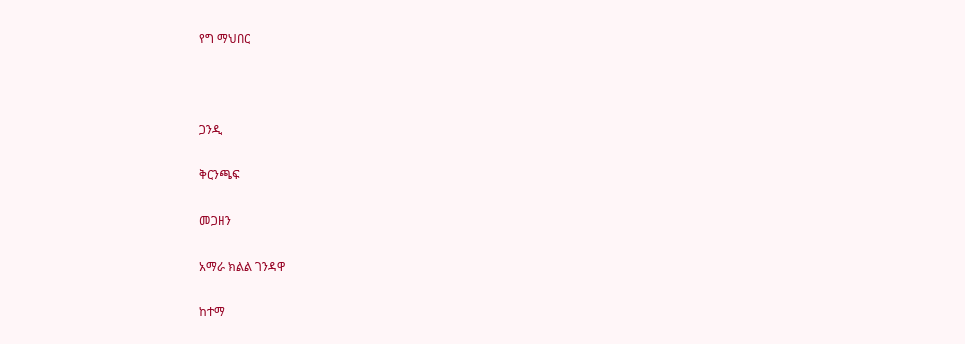የግ ማህበር



ጋንዲ

ቅርንጫፍ

መጋዘን

አማራ ክልል ገንዳዋ

ከተማ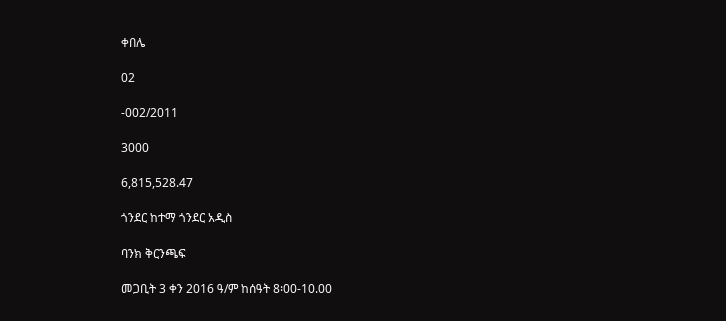ቀበሌ

02

-002/2011

3000

6,815,528.47

ጎንደር ከተማ ጎንደር አዲስ

ባንክ ቅርንጫፍ

መጋቢት 3 ቀን 2016 ዓ/ም ከሰዓት 8፡00-10.00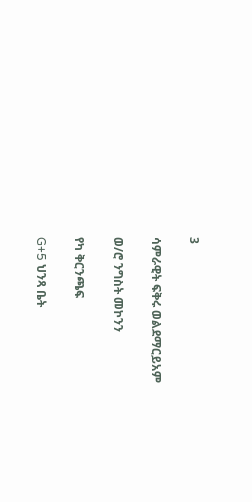3

ሳምራዊት ፍቅሩ ወልደማርይአም

ወ/ሮ ንግስት መኮንን

የካ ቅርንጫፍ

G+5 ህንጻ ቤት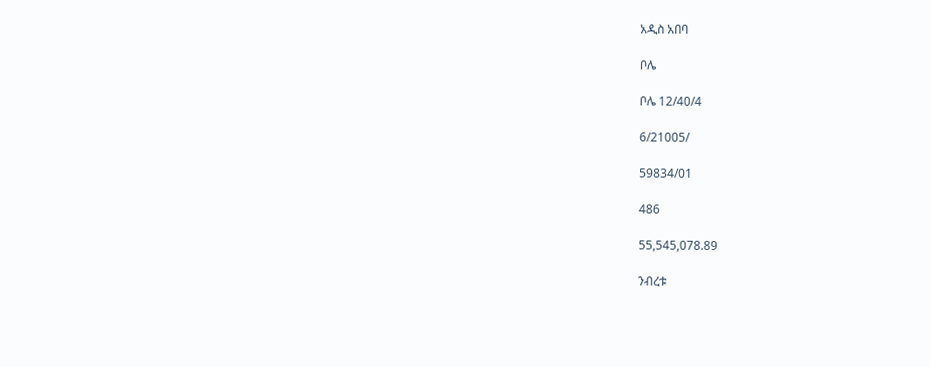አዲስ አበባ

ቦሌ

ቦሌ 12/40/4

6/21005/

59834/01

486

55,545,078.89

ንብረቱ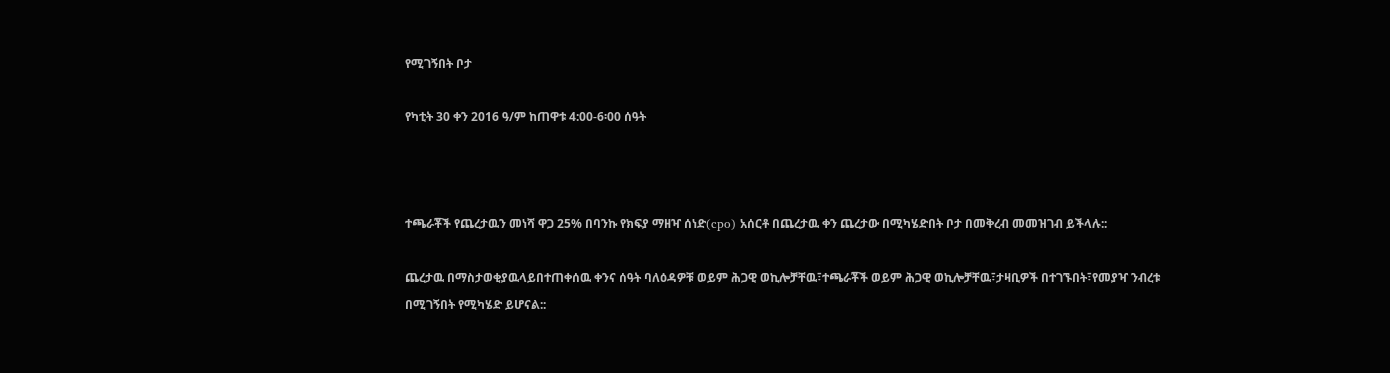የሚገኝበት ቦታ

የካቲት 30 ቀን 2016 ዓ/ም ከጠዋቱ 4:00-6፡00 ሰዓት



ተጫራቾች የጨረታዉን መነሻ ዋጋ 25% በባንኩ የክፍያ ማዘዣ ሰነድ(cpo) አሰርቶ በጨረታዉ ቀን ጨረታው በሚካሄድበት ቦታ በመቅረብ መመዝገብ ይችላሉ::

ጨረታዉ በማስታወቂያዉላይበተጠቀሰዉ ቀንና ሰዓት ባለዕዳዎቹ ወይም ሕጋዊ ወኪሎቻቸዉ፣ተጫራቾች ወይም ሕጋዊ ወኪሎቻቸዉ፣ታዛቢዎች በተገኙበት፣የመያዣ ንብረቱ በሚገኝበት የሚካሄድ ይሆናል::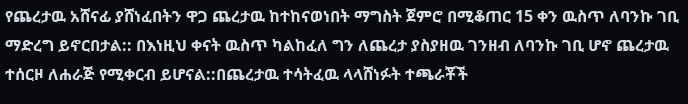የጨረታዉ አሸናፊ ያሸነፈበትን ዋጋ ጨረታዉ ከተከናወነበት ማግስት ጀምሮ በሚቆጠር 15 ቀን ዉስጥ ለባንኩ ገቢ ማድረግ ይኖርበታል:: በእነዚህ ቀናት ዉስጥ ካልከፈለ ግን ለጨረታ ያስያዘዉ ገንዘብ ለባንኩ ገቢ ሆኖ ጨረታዉ ተሰርዞ ለሐራጅ የሚቀርብ ይሆናል::በጨረታዉ ተሳትፈዉ ላላሸነፉት ተጫራቾች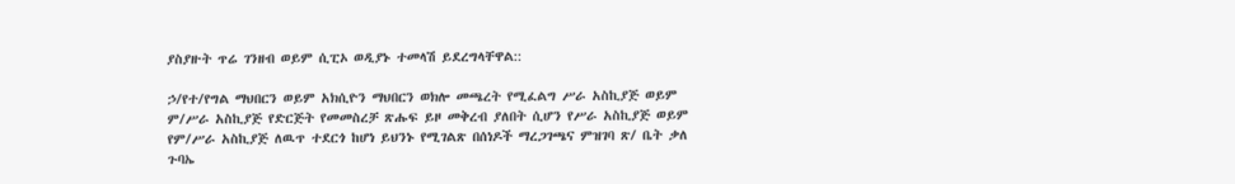ያስያዙት ጥሬ ገንዘብ ወይም ሲፒኦ ወዲያኑ ተመላሽ ይደረግላቸዋል::

ኃ/የተ/የግል ማህበርን ወይም አክሲዮን ማህበርን ወክሎ መጫረት የሚፈልግ ሥራ አስኪያጅ ወይም ም/ሥራ አስኪያጅ የድርጅት የመመስረቻ ጽሑፍ ይዞ መቅረብ ያለበት ሲሆን የሥራ አስኪያጅ ወይም የም/ሥራ አስኪያጅ ለዉጥ ተደርጎ ከሆነ ይህንኑ የሚገልጽ በሰነዶች ማረጋገጫና ምዝገባ ጽ/ ቤት ቃለ ጉባኤ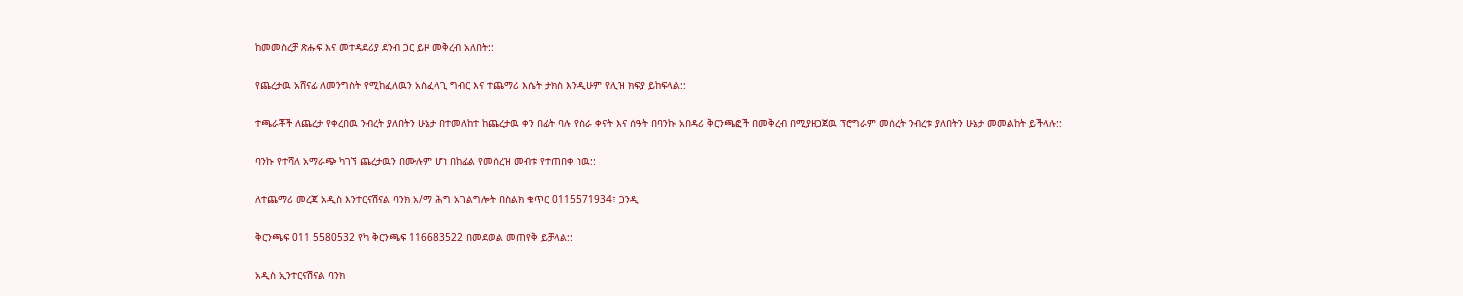ከመመስረቻ ጽሑፍ እና መተዳደሪያ ደንብ ጋር ይዞ መቅረብ አለበት::

የጨረታዉ አሸናፊ ለመንግስት የሚከፈለዉን አስፈላጊ ግብር እና ተጨማሪ እሴት ታክስ እንዲሁም የሊዝ ክፍያ ይከፍላል::

ተጫራቾች ለጨረታ የቀረበዉ ንብረት ያለበትን ሁኔታ በተመለከተ ከጨረታዉ ቀን በፊት ባሉ የስራ ቀናት እና ሰዓት በባንኩ አበዳሪ ቅርንጫፎች በመቅረብ በሚያዘጋጀዉ ፕሮግራም መሰረት ንብረቱ ያለበትን ሁኔታ መመልከት ይችላሉ::

ባንኩ የተሻለ አማራጭ ካገኘ ጨረታዉን በሙሉም ሆነ በከፊል የመሰረዝ መብቱ የተጠበቀ ነዉ::

ለተጨማሪ መረጃ አዲስ እንተርናሽናል ባንክ አ/ማ ሕግ አገልግሎት በስልክ ቁጥር 0115571934፣ ጋንዲ

ቅርንጫፍ 011 5580532 የካ ቅርንጫፍ 116683522 በመደወል መጠየቅ ይቻላል::

አዲስ ኢንተርናሽናል ባንክ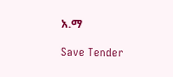አ.ማ

Save Tender